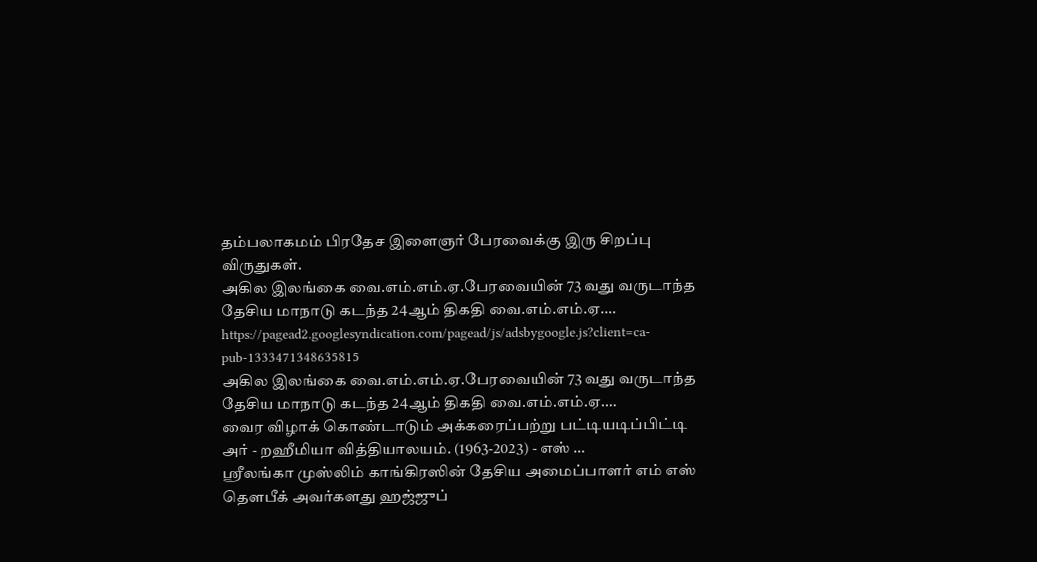தம்பலாகமம் பிரதேச இளைஞர் பேரவைக்கு இரு சிறப்பு விருதுகள்.
அகில இலங்கை வை.எம்.எம்.ஏ.பேரவையின் 73 வது வருடாந்த தேசிய மாநாடு கடந்த 24ஆம் திகதி வை.எம்.எம்.ஏ.…
https://pagead2.googlesyndication.com/pagead/js/adsbygoogle.js?client=ca-pub-1333471348635815
அகில இலங்கை வை.எம்.எம்.ஏ.பேரவையின் 73 வது வருடாந்த தேசிய மாநாடு கடந்த 24ஆம் திகதி வை.எம்.எம்.ஏ.…
வைர விழாக் கொண்டாடும் அக்கரைப்பற்று பட்டியடிப்பிட்டி அர் - றஹீமியா வித்தியாலயம். (1963-2023) - எஸ் …
ஸ்ரீலங்கா முஸ்லிம் காங்கிரஸின் தேசிய அமைப்பாளர் எம் எஸ் தௌபீக் அவர்களது ஹஜ்ஜுப்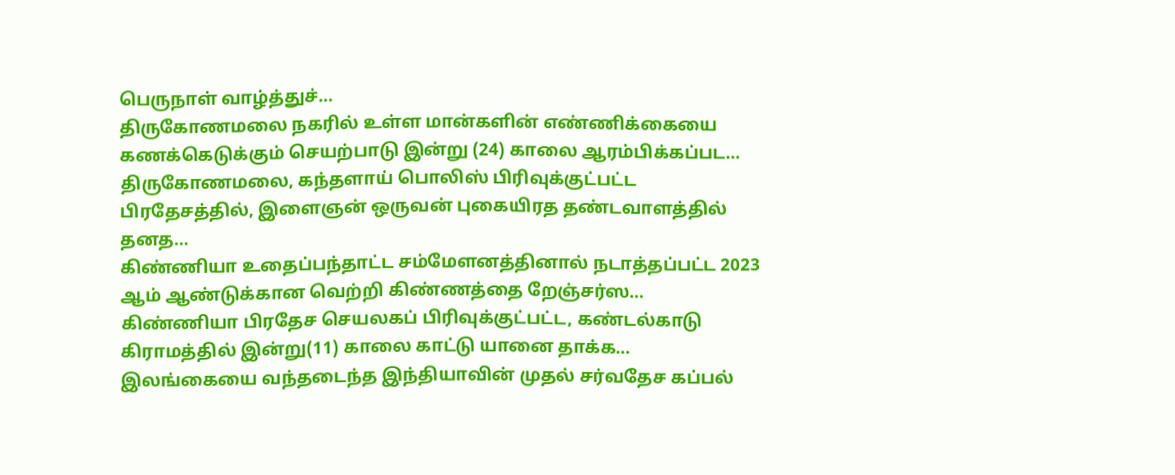பெருநாள் வாழ்த்துச்…
திருகோணமலை நகரில் உள்ள மான்களின் எண்ணிக்கையை கணக்கெடுக்கும் செயற்பாடு இன்று (24) காலை ஆரம்பிக்கப்பட…
திருகோணமலை, கந்தளாய் பொலிஸ் பிரிவுக்குட்பட்ட பிரதேசத்தில், இளைஞன் ஒருவன் புகையிரத தண்டவாளத்தில் தனத…
கிண்ணியா உதைப்பந்தாட்ட சம்மேளனத்தினால் நடாத்தப்பட்ட 2023 ஆம் ஆண்டுக்கான வெற்றி கிண்ணத்தை றேஞ்சர்ஸ…
கிண்ணியா பிரதேச செயலகப் பிரிவுக்குட்பட்ட, கண்டல்காடு கிராமத்தில் இன்று(11) காலை காட்டு யானை தாக்க…
இலங்கையை வந்தடைந்த இந்தியாவின் முதல் சர்வதேச கப்பல்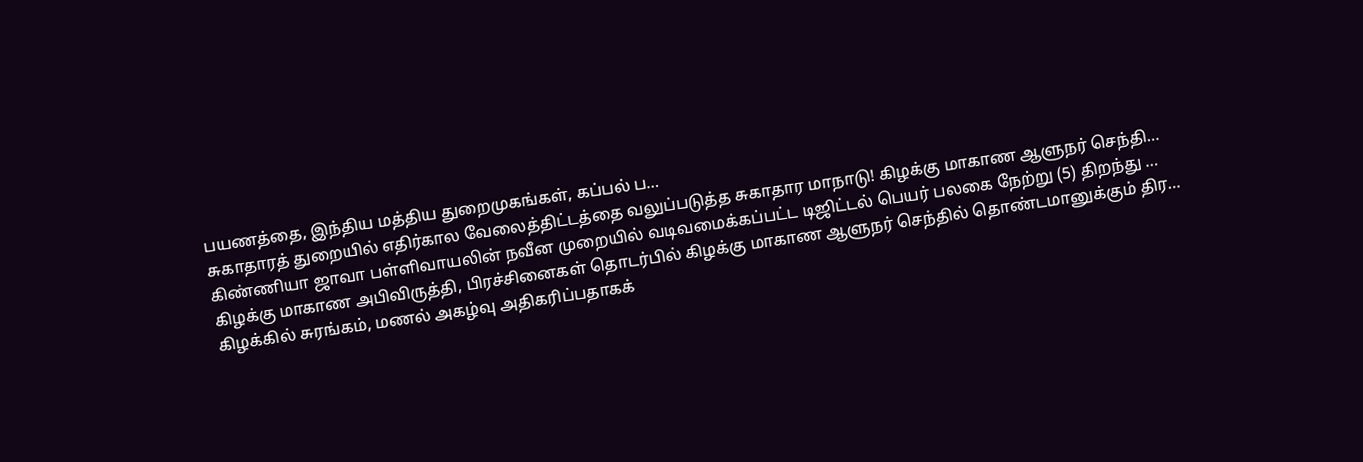பயணத்தை, இந்திய மத்திய துறைமுகங்கள், கப்பல் ப…
சுகாதாரத் துறையில் எதிர்கால வேலைத்திட்டத்தை வலுப்படுத்த சுகாதார மாநாடு! கிழக்கு மாகாண ஆளுநர் செந்தி…
கிண்ணியா ஜாவா பள்ளிவாயலின் நவீன முறையில் வடிவமைக்கப்பட்ட டிஜிட்டல் பெயர் பலகை நேற்று (5) திறந்து …
கிழக்கு மாகாண அபிவிருத்தி, பிரச்சினைகள் தொடர்பில் கிழக்கு மாகாண ஆளுநர் செந்தில் தொண்டமானுக்கும் திர…
கிழக்கில் சுரங்கம், மணல் அகழ்வு அதிகரிப்பதாகக்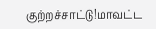குற்றச்சாட்டு!மாவட்ட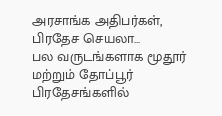அரசாங்க அதிபர்கள், பிரதேச செயலா…
பல வருடங்களாக மூதூர் மற்றும் தோப்பூர் பிரதேசங்களில்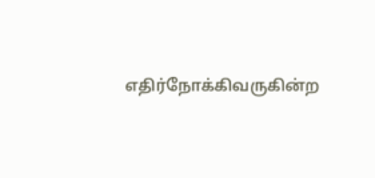எதிர்நோக்கிவருகின்ற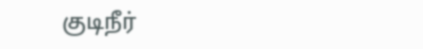குடிநீர்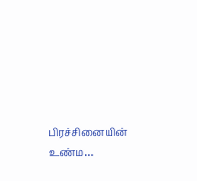பிரச்சினையின் உண்ம…